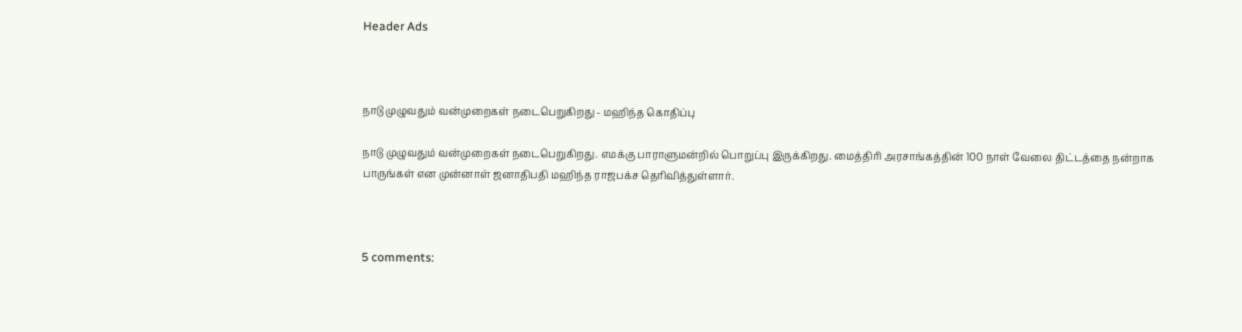Header Ads



நாடு முழுவதும் வன்முறைகள் நடைபெறுகிறது - மஹிந்த கொதிப்பு

நாடு முழுவதும் வன்முறைகள் நடைபெறுகிறது. எமக்கு பாராளுமன்றில் பொறுப்பு இருக்கிறது. மைத்திரி அரசாங்கத்தின் 100 நாள் வேலை திட்டத்தை நன்றாக பாருங்கள் என முன்னாள் ஜனாதிபதி மஹிந்த ராஜபக்ச தெரிவித்துள்ளார்.



5 comments: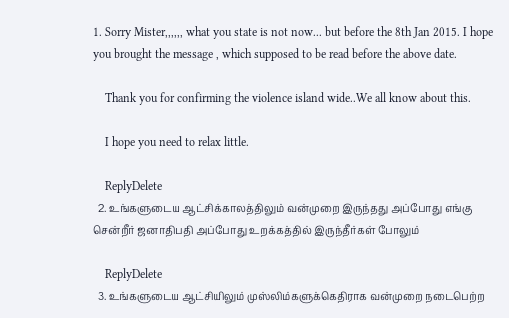1. Sorry Mister,,,,,, what you state is not now... but before the 8th Jan 2015. I hope you brought the message , which supposed to be read before the above date.

    Thank you for confirming the violence island wide..We all know about this.

    I hope you need to relax little.

    ReplyDelete
  2. உங்களுடைய ஆட்சிக்காலத்திலும் வன்முறை இருந்தது அப்போது எங்கு சென்றீர் ஜனாதிபதி அப்போது உறக்கத்தில் இருந்தீர்கள் போலும்

    ReplyDelete
  3. உங்களுடைய ஆட்சியிலும் முஸ்லிம்களுக்கெதிராக வன்முறை நடைபெற்ற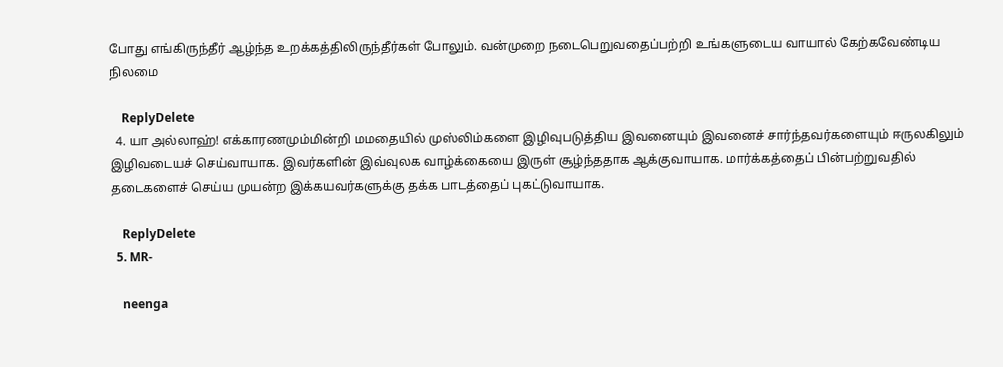போது எங்கிருந்தீர் ஆழ்ந்த உறக்கத்திலிருந்தீர்கள் போலும். வன்முறை நடைபெறுவதைப்பற்றி உங்களுடைய வாயால் கேற்கவேண்டிய நிலமை

    ReplyDelete
  4. யா அல்லாஹ்! எக்காரணமும்மின்றி மமதையில் முஸ்லிம்களை இழிவுபடுத்திய இவனையும் இவனைச் சார்ந்தவர்களையும் ஈருலகிலும் இழிவடையச் செய்வாயாக. இவர்களின் இவ்வுலக வாழ்க்கையை இருள் சூழ்ந்ததாக ஆக்குவாயாக. மார்க்கத்தைப் பின்பற்றுவதில் தடைகளைச் செய்ய முயன்ற இக்கயவர்களுக்கு தக்க பாடத்தைப் புகட்டுவாயாக.

    ReplyDelete
  5. MR-

    neenga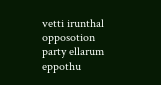vetti irunthal opposotion party ellarum eppothu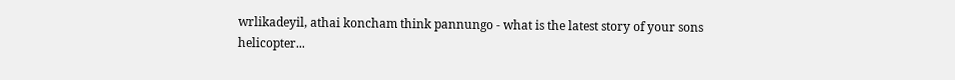wrlikadeyil, athai koncham think pannungo - what is the latest story of your sons helicopter...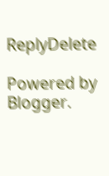ReplyDelete

Powered by Blogger.